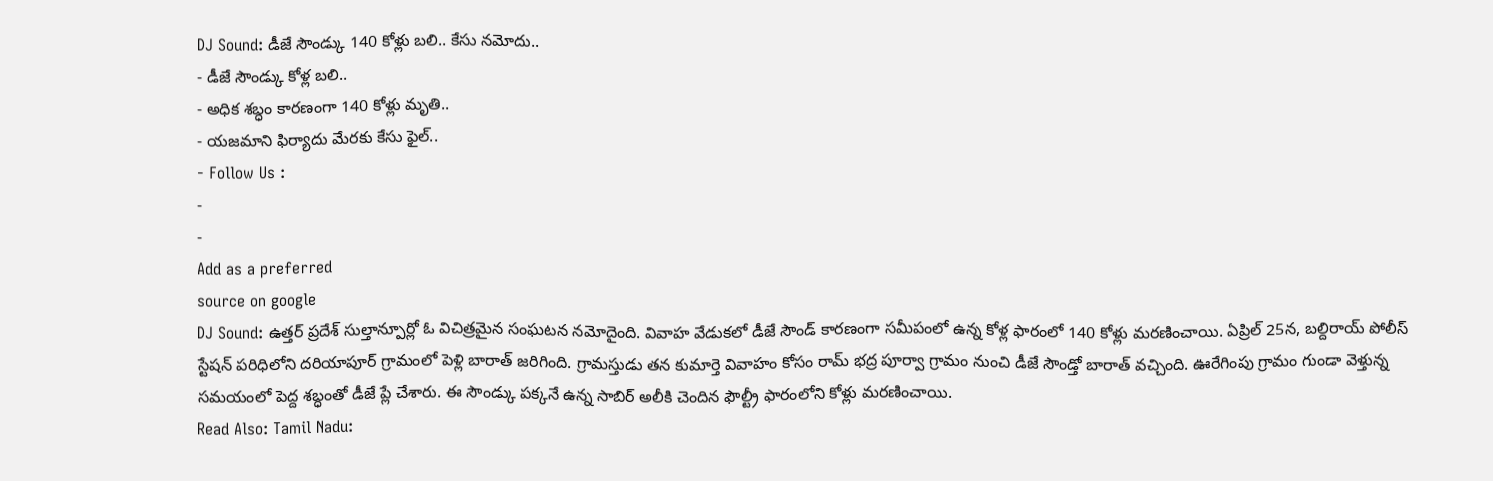DJ Sound: డీజే సౌండ్కు 140 కోళ్లు బలి.. కేసు నమోదు..
- డీజే సౌండ్కు కోళ్ల బలి..
- అధిక శబ్ధం కారణంగా 140 కోళ్లు మృతి..
- యజమాని ఫిర్యాదు మేరకు కేసు ఫైల్..
- Follow Us :
-
-
Add as a preferred
source on google
DJ Sound: ఉత్తర్ ప్రదేశ్ సుల్తాన్పూర్లో ఓ విచిత్రమైన సంఘటన నమోదైంది. వివాహ వేడుకలో డీజే సౌండ్ కారణంగా సమీపంలో ఉన్న కోళ్ల ఫారంలో 140 కోళ్లు మరణించాయి. ఏప్రిల్ 25న, బల్దిరాయ్ పోలీస్ స్టేషన్ పరిధిలోని దరియాపూర్ గ్రామంలో పెళ్లి బారాత్ జరిగింది. గ్రామస్తుడు తన కుమార్తె వివాహం కోసం రామ్ భద్ర పూర్వా గ్రామం నుంచి డీజే సౌండ్తో బారాత్ వచ్చింది. ఊరేగింపు గ్రామం గుండా వెళ్తున్న సమయంలో పెద్ద శబ్ధంతో డీజే ప్లే చేశారు. ఈ సౌండ్కు పక్కనే ఉన్న సాబిర్ అలీకి చెందిన ఫౌల్ట్రీ ఫారంలోని కోళ్లు మరణించాయి.
Read Also: Tamil Nadu: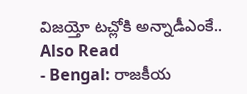విజయ్తో టచ్లోకి అన్నాడీఎంకే..
Also Read
- Bengal: రాజకీయ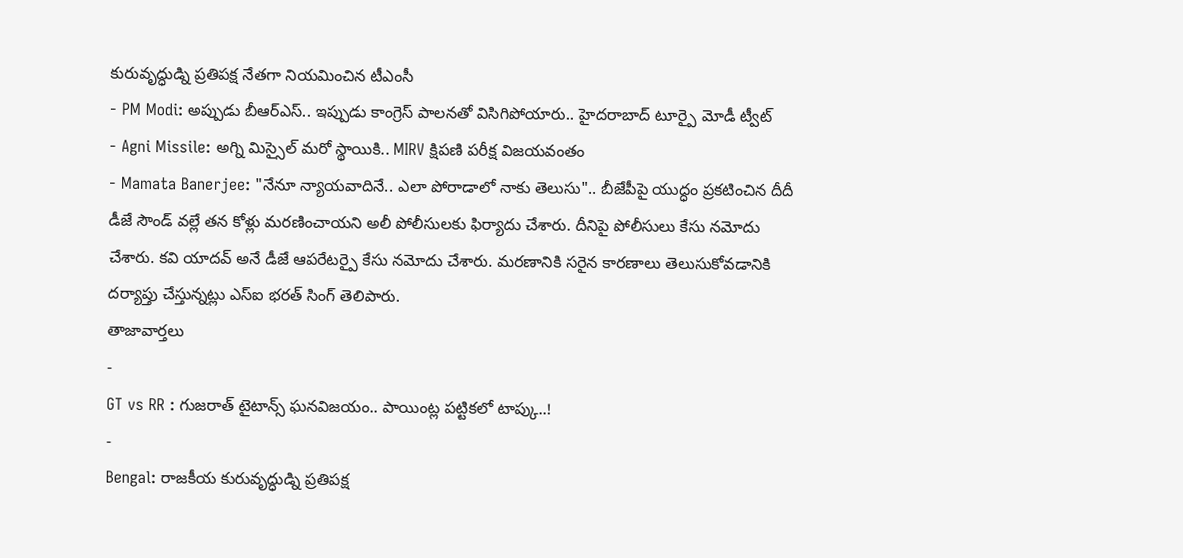కురువృద్ధుడ్ని ప్రతిపక్ష నేతగా నియమించిన టీఎంసీ
- PM Modi: అప్పుడు బీఆర్ఎస్.. ఇప్పుడు కాంగ్రెస్ పాలనతో విసిగిపోయారు.. హైదరాబాద్ టూర్పై మోడీ ట్వీట్
- Agni Missile: అగ్ని మిస్సైల్ మరో స్థాయికి.. MIRV క్షిపణి పరీక్ష విజయవంతం
- Mamata Banerjee: "నేనూ న్యాయవాదినే.. ఎలా పోరాడాలో నాకు తెలుసు".. బీజేపీపై యుద్ధం ప్రకటించిన దీదీ
డీజే సౌండ్ వల్లే తన కోళ్లు మరణించాయని అలీ పోలీసులకు ఫిర్యాదు చేశారు. దీనిపై పోలీసులు కేసు నమోదు చేశారు. కవి యాదవ్ అనే డీజే ఆపరేటర్పై కేసు నమోదు చేశారు. మరణానికి సరైన కారణాలు తెలుసుకోవడానికి దర్యాప్తు చేస్తున్నట్లు ఎస్ఐ భరత్ సింగ్ తెలిపారు.
తాజావార్తలు
-
GT vs RR : గుజరాత్ టైటాన్స్ ఘనవిజయం.. పాయింట్ల పట్టికలో టాప్కు..!
-
Bengal: రాజకీయ కురువృద్ధుడ్ని ప్రతిపక్ష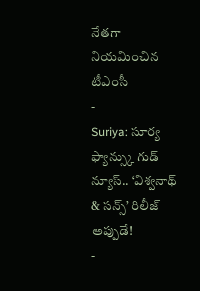నేతగా నియమించిన టీఎంసీ
-
Suriya: సూర్య ఫ్యాన్స్కు గుడ్ న్యూస్.. ‘విశ్వనాథ్ & సన్స్’ రిలీజ్ అప్పుడే!
-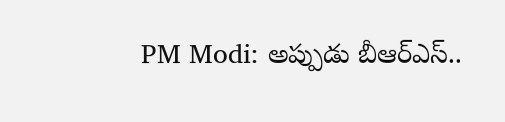PM Modi: అప్పుడు బీఆర్ఎస్..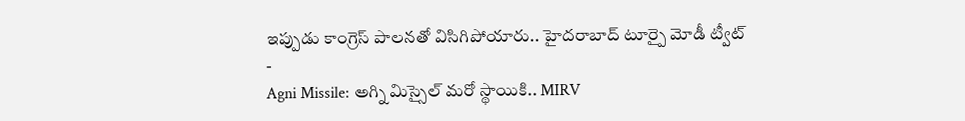ఇప్పుడు కాంగ్రెస్ పాలనతో విసిగిపోయారు.. హైదరాబాద్ టూర్పై మోడీ ట్వీట్
-
Agni Missile: అగ్ని మిస్సైల్ మరో స్థాయికి.. MIRV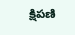క్షిపణి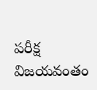పరీక్ష విజయవంతం